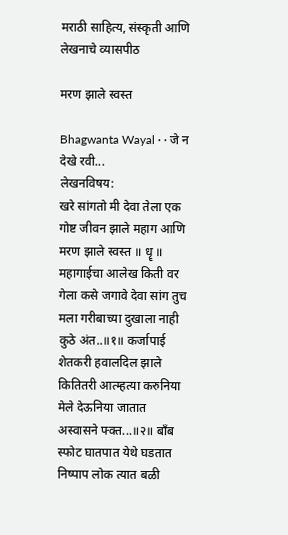मराठी साहित्य, संस्कृती आणि लेखनाचे व्यासपीठ

मरण झाले स्वस्त

Bhagwanta Wayal · · जे न देखे रवी...
लेखनविषय:
खरे सांगतो मी देवा तेला एक गोष्ट जीवन झाले महाग आणि मरण झाले स्वस्त ॥ धॄ ॥ महागाईचा आलेख किती वर गेला कसे जगावे देवा सांग तुच मला गरीबाच्या दुखाला नाही कुठे अंत..॥१॥ कर्जापाई शेतकरी हवालदिल झाले कितितरी आत्म्हत्या करुनिया मेले देऊनिया जातात अस्वासने फ्क्त...॥२॥ बाँब स्फोट घातपात येथे घडतात निष्पाप लोक त्यात बळी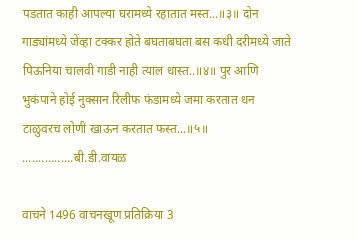पडतात काही आपल्या घरामध्ये रहातात मस्त...॥३॥ दोन गाड्यांमध्ये जेंव्हा टक्कर होते बघताबघता बस कधी दरीमध्ये जाते पिऊनिया चालवी गाडी नाही त्याल धास्त..॥४॥ पुर आणि भुकंपाने होई नुक्सान रिलीफ फंडामध्ये जमा करतात धन टाळुवरच लोणी खाऊन करतात फस्त...॥५॥ ................बी.डी.वायळ

वाचने 1496 वाचनखूण प्रतिक्रिया 3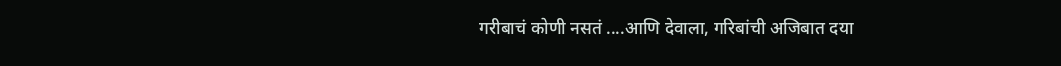गरीबाचं कोणी नसतं ....आणि देवाला, गरिबांची अजिबात दया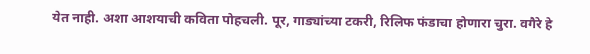येत नाही. अशा आशयाची कविता पोहचली. पूर, गाड्यांच्या टकरी, रिलिफ फंडाचा होणारा चुरा. वगैरे हे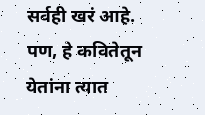सर्वही खरं आहे. पण, हे कवितेतून येतांना त्यात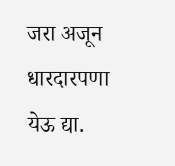जरा अजून धारदारपणा येऊ द्या.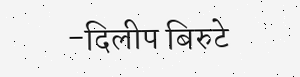-दिलीप बिरुटे